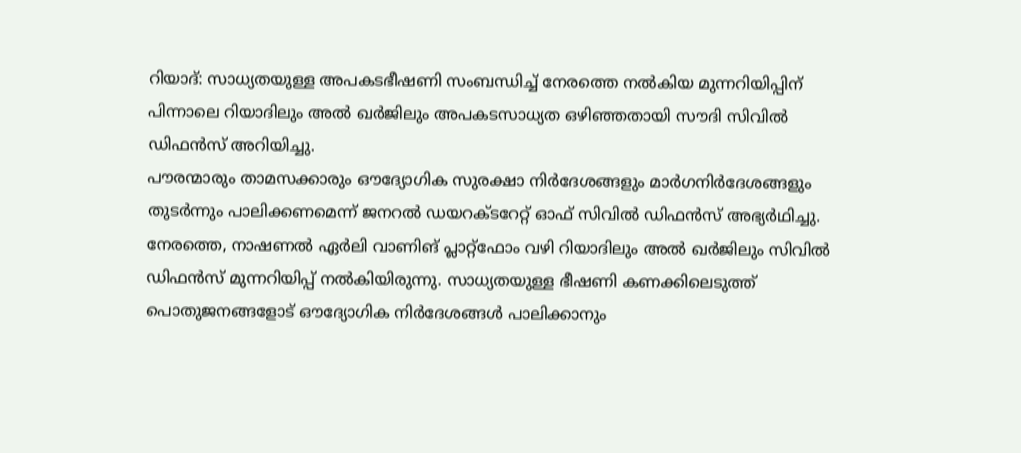റിയാദ്: സാധ്യതയുള്ള അപകടഭീഷണി സംബന്ധിച്ച് നേരത്തെ നൽകിയ മുന്നറിയിപ്പിന് പിന്നാലെ റിയാദിലും അൽ ഖർജിലും അപകടസാധ്യത ഒഴിഞ്ഞതായി സൗദി സിവിൽ ഡിഫൻസ് അറിയിച്ചു.
പൗരന്മാരും താമസക്കാരും ഔദ്യോഗിക സുരക്ഷാ നിർദേശങ്ങളും മാർഗനിർദേശങ്ങളും തുടർന്നും പാലിക്കണമെന്ന് ജനറൽ ഡയറക്ടറേറ്റ് ഓഫ് സിവിൽ ഡിഫൻസ് അഭ്യർഥിച്ചു.
നേരത്തെ, നാഷണൽ ഏർലി വാണിങ് പ്ലാറ്റ്ഫോം വഴി റിയാദിലും അൽ ഖർജിലും സിവിൽ ഡിഫൻസ് മുന്നറിയിപ്പ് നൽകിയിരുന്നു. സാധ്യതയുള്ള ഭീഷണി കണക്കിലെടുത്ത് പൊതുജനങ്ങളോട് ഔദ്യോഗിക നിർദേശങ്ങൾ പാലിക്കാനും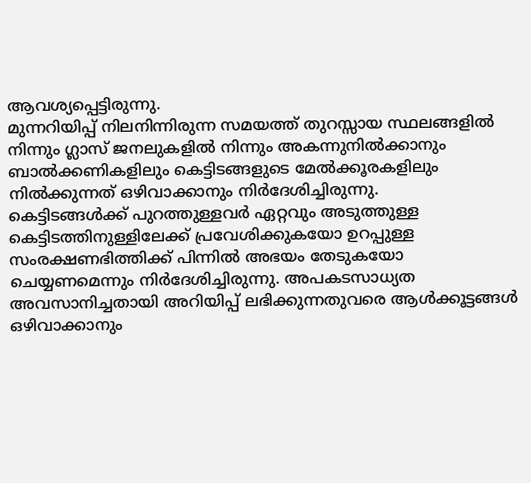ആവശ്യപ്പെട്ടിരുന്നു.
മുന്നറിയിപ്പ് നിലനിന്നിരുന്ന സമയത്ത് തുറസ്സായ സ്ഥലങ്ങളിൽ നിന്നും ഗ്ലാസ് ജനലുകളിൽ നിന്നും അകന്നുനിൽക്കാനും ബാൽക്കണികളിലും കെട്ടിടങ്ങളുടെ മേൽക്കൂരകളിലും നിൽക്കുന്നത് ഒഴിവാക്കാനും നിർദേശിച്ചിരുന്നു.
കെട്ടിടങ്ങൾക്ക് പുറത്തുള്ളവർ ഏറ്റവും അടുത്തുള്ള കെട്ടിടത്തിനുള്ളിലേക്ക് പ്രവേശിക്കുകയോ ഉറപ്പുള്ള സംരക്ഷണഭിത്തിക്ക് പിന്നിൽ അഭയം തേടുകയോ ചെയ്യണമെന്നും നിർദേശിച്ചിരുന്നു. അപകടസാധ്യത അവസാനിച്ചതായി അറിയിപ്പ് ലഭിക്കുന്നതുവരെ ആൾക്കൂട്ടങ്ങൾ ഒഴിവാക്കാനും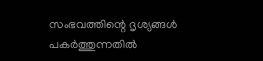സംഭവത്തിന്റെ ദൃശ്യങ്ങൾ പകർത്തുന്നതിൽ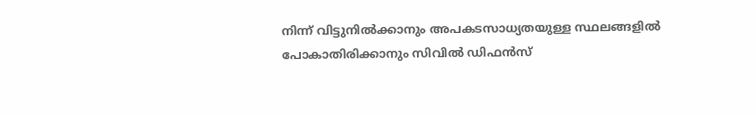നിന്ന് വിട്ടുനിൽക്കാനും അപകടസാധ്യതയുള്ള സ്ഥലങ്ങളിൽ പോകാതിരിക്കാനും സിവിൽ ഡിഫൻസ്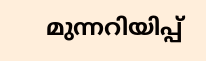മുന്നറിയിപ്പ്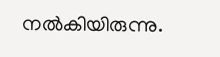നൽകിയിരുന്നു.